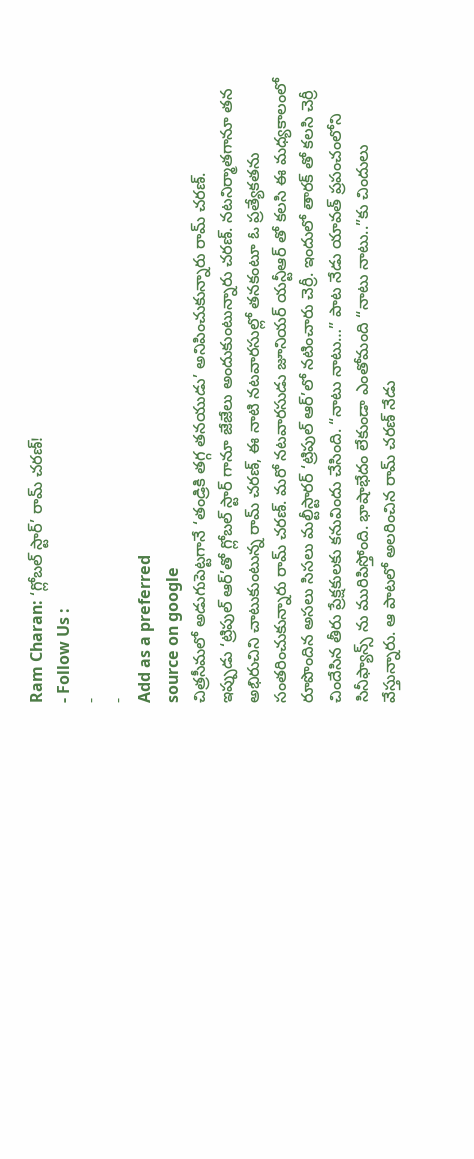Ram Charan: ‘గ్లోబల్ స్టార్’ రామ్ చరణ్!
- Follow Us :
-
-
Add as a preferred
source on google
చిత్రసీమలో అడుగుపెట్టగానే ‘తండ్రికి తగ్గ తనయుడు’ అనిపించుకున్నారు రామ్ చరణ్.
ఇప్పుడు ‘ట్రిపుల్ ఆర్’తో గ్లోబల్ స్టార్ గానూ జేజేలు అందుకుంటున్నారు చరణ్. నటనిర్మాతగానూ తన అభిరుచిని చాటుకుంటున్న రామ్ చరణ్, ఈ నాటి నటవారసుల్లో తనకంటూ ఓ ప్రత్యేకతను సంతరించుకున్నారు రామ్ చరణ్. మరో నటవారసుడు జూనియర్ యన్టీఆర్ తో కలసి ఈ మధ్యకాలంలో రూపొందిన అసలు సిసలు మల్టీస్టారర్ ‘ట్రిపుల్ ఆర్’లో నటించారు చెర్రీ. ఇందులో తారక్ తో కలసి చెర్రీ చిందేసిన తీరు ప్రేక్షకులకు కనువిందు చేసింది. “నాటు నాటు…” పాట నేడు యావత్ ప్రపంచంలోని సినీఫ్యాన్స్ ను మురిపిస్తోంది. భాషాభేదం లేకుండా ఎంతోమంది “నాటు నాటు..”కు చిందులు వేస్తున్నారు. ఆ పాటలో అలరించిన రామ్ చరణ్ నేడు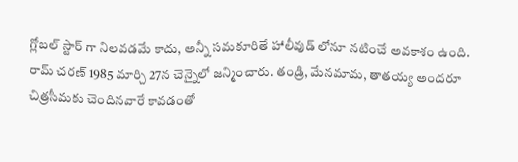గ్లోబల్ స్టార్ గా నిలవడమే కాదు, అన్నీ సమకూరితే హాలీవుడ్ లోనూ నటించే అవకాశం ఉంది.
రామ్ చరణ్ 1985 మార్చి 27న చెన్నైలో జన్మించారు. తండ్రి, మేనమామ, తాతయ్య అందరూ చిత్రసీమకు చెందినవారే కావడంతో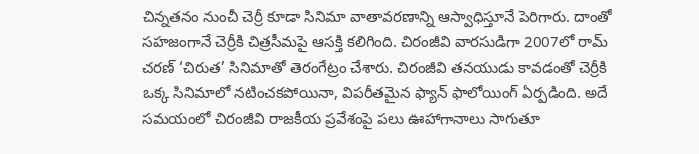చిన్నతనం నుంచీ చెర్రీ కూడా సినిమా వాతావరణాన్ని ఆస్వాధిస్తూనే పెరిగారు. దాంతో సహజంగానే చెర్రీకి చిత్రసీమపై ఆసక్తి కలిగింది. చిరంజీవి వారసుడిగా 2007లో రామ్ చరణ్ ‘చిరుత’ సినిమాతో తెరంగేట్రం చేశారు. చిరంజీవి తనయుడు కావడంతో చెర్రీకి ఒక్క సినిమాలో నటించకపోయినా, విపరీతమైన ఫ్యాన్ ఫాలోయింగ్ ఏర్పడింది. అదే సమయంలో చిరంజీవి రాజకీయ ప్రవేశంపై పలు ఊహాగానాలు సాగుతూ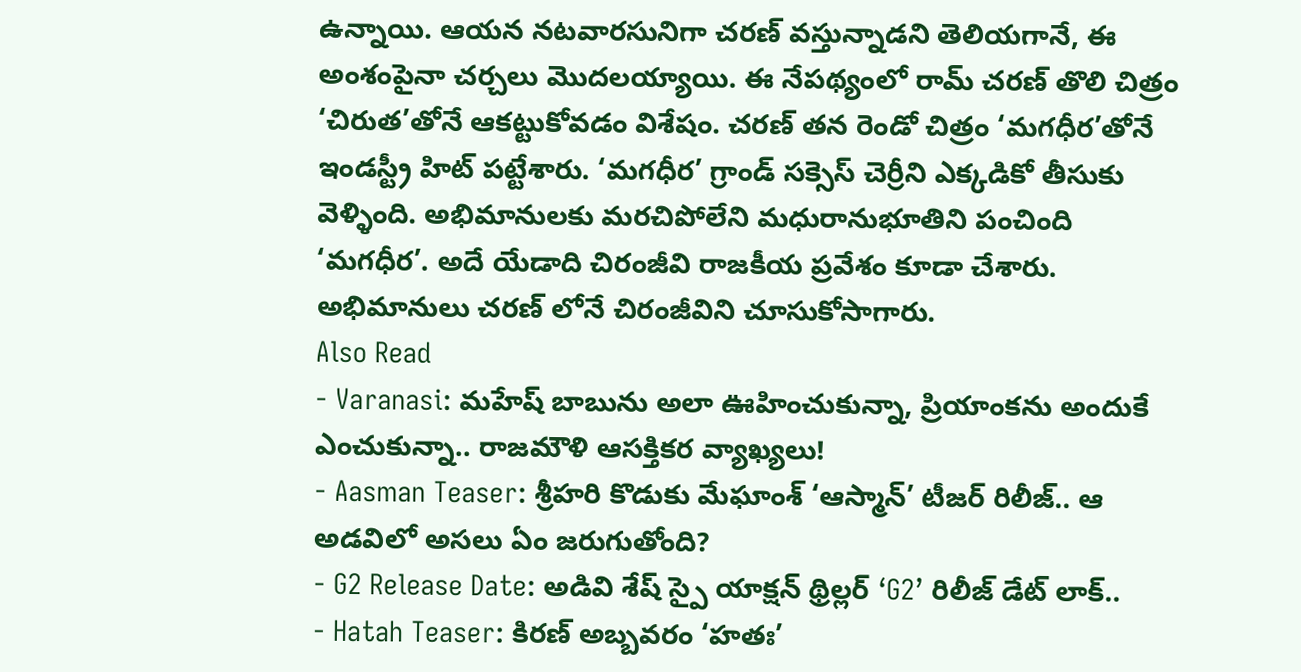ఉన్నాయి. ఆయన నటవారసునిగా చరణ్ వస్తున్నాడని తెలియగానే, ఈ అంశంపైనా చర్చలు మొదలయ్యాయి. ఈ నేపథ్యంలో రామ్ చరణ్ తొలి చిత్రం ‘చిరుత’తోనే ఆకట్టుకోవడం విశేషం. చరణ్ తన రెండో చిత్రం ‘మగధీర’తోనే ఇండస్ట్రీ హిట్ పట్టేశారు. ‘మగధీర’ గ్రాండ్ సక్సెస్ చెర్రీని ఎక్కడికో తీసుకు వెళ్ళింది. అభిమానులకు మరచిపోలేని మధురానుభూతిని పంచింది ‘మగధీర’. అదే యేడాది చిరంజీవి రాజకీయ ప్రవేశం కూడా చేశారు. అభిమానులు చరణ్ లోనే చిరంజీవిని చూసుకోసాగారు.
Also Read
- Varanasi: మహేష్ బాబును అలా ఊహించుకున్నా, ప్రియాంకను అందుకే ఎంచుకున్నా.. రాజమౌళి ఆసక్తికర వ్యాఖ్యలు!
- Aasman Teaser: శ్రీహరి కొడుకు మేఘాంశ్ ‘ఆస్మాన్’ టీజర్ రిలీజ్.. ఆ అడవిలో అసలు ఏం జరుగుతోంది?
- G2 Release Date: అడివి శేష్ స్పై యాక్షన్ థ్రిల్లర్ ‘G2’ రిలీజ్ డేట్ లాక్..
- Hatah Teaser: కిరణ్ అబ్బవరం ‘హతః’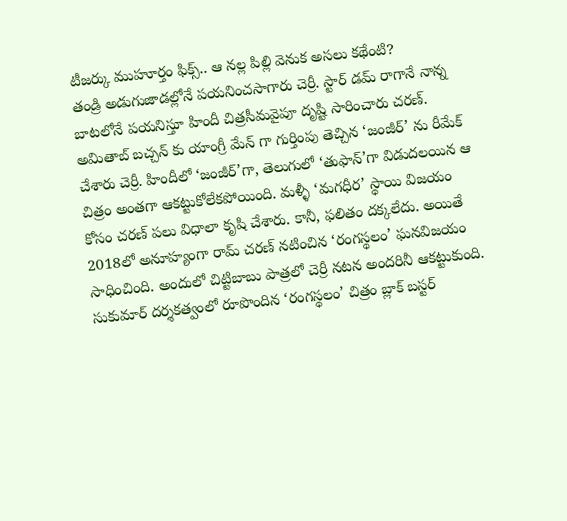టీజర్కు ముహూర్తం ఫిక్స్.. ఆ నల్ల పిల్లి వెనుక అసలు కథేంటి?
తండ్రి అడుగుజాడల్లోనే పయనించసాగారు చెర్రీ. స్టార్ డమ్ రాగానే నాన్న బాటలోనే పయనిస్తూ హిందీ చిత్రసీమవైపూ దృష్టి సారించారు చరణ్. అమితాబ్ బచ్చన్ కు యాంగ్రీ మేన్ గా గుర్తింపు తెచ్చిన ‘జంజీర్’ ను రీమేక్ చేశారు చెర్రీ. హిందీలో ‘జంజీర్’గా, తెలుగులో ‘తుఫాన్’గా విడుదలయిన ఆ చిత్రం అంతగా ఆకట్టుకోలేకపోయింది. మళ్ళీ ‘మగధీర’ స్థాయి విజయం కోసం చరణ్ పలు విధాలా కృషి చేశారు. కానీ, ఫలితం దక్కలేదు. అయితే 2018లో అనూహ్యంగా రామ్ చరణ్ నటించిన ‘రంగస్థలం’ ఘనవిజయం సాధించింది. అందులో చిట్టిబాబు పాత్రలో చెర్రీ నటన అందరినీ ఆకట్టుకుంది. సుకుమార్ దర్శకత్వంలో రూపొందిన ‘రంగస్థలం’ చిత్రం బ్లాక్ బస్టర్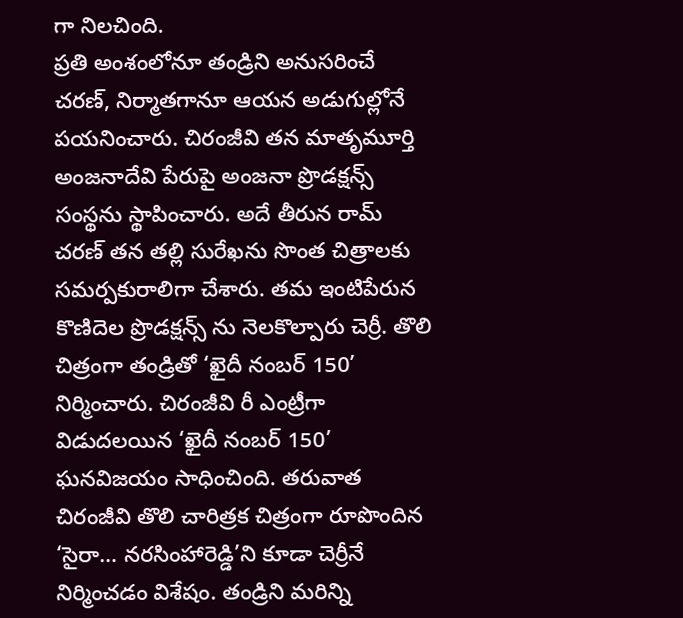గా నిలచింది.
ప్రతి అంశంలోనూ తండ్రిని అనుసరించే చరణ్, నిర్మాతగానూ ఆయన అడుగుల్లోనే పయనించారు. చిరంజీవి తన మాతృమూర్తి అంజనాదేవి పేరుపై అంజనా ప్రొడక్షన్స్ సంస్థను స్థాపించారు. అదే తీరున రామ్ చరణ్ తన తల్లి సురేఖను సొంత చిత్రాలకు సమర్పకురాలిగా చేశారు. తమ ఇంటిపేరున కొణిదెల ప్రొడక్షన్స్ ను నెలకొల్పారు చెర్రీ. తొలి చిత్రంగా తండ్రితో ‘ఖైదీ నంబర్ 150’ నిర్మించారు. చిరంజీవి రీ ఎంట్రీగా విడుదలయిన ‘ఖైదీ నంబర్ 150’ ఘనవిజయం సాధించింది. తరువాత చిరంజీవి తొలి చారిత్రక చిత్రంగా రూపొందిన ‘సైరా… నరసింహారెడ్డి’ని కూడా చెర్రీనే నిర్మించడం విశేషం. తండ్రిని మరిన్ని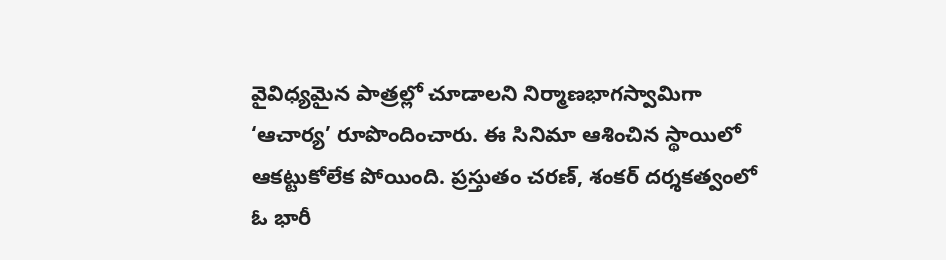వైవిధ్యమైన పాత్రల్లో చూడాలని నిర్మాణభాగస్వామిగా ‘ఆచార్య’ రూపొందించారు. ఈ సినిమా ఆశించిన స్థాయిలో ఆకట్టుకోలేక పోయింది. ప్రస్తుతం చరణ్, శంకర్ దర్శకత్వంలో ఓ భారీ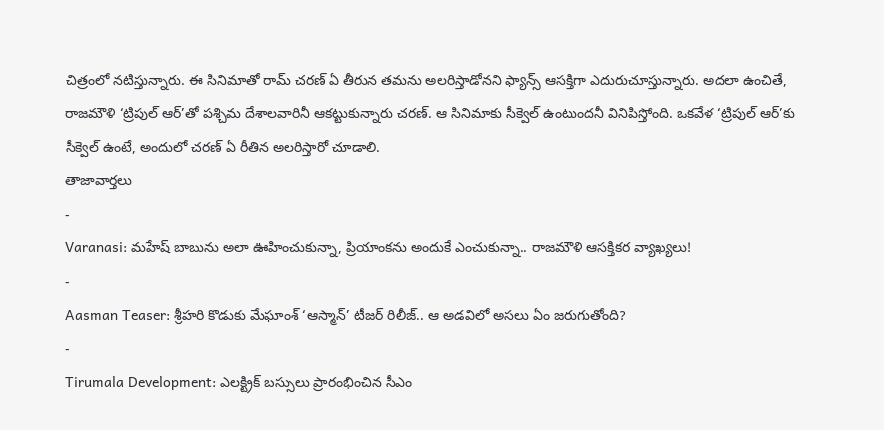చిత్రంలో నటిస్తున్నారు. ఈ సినిమాతో రామ్ చరణ్ ఏ తీరున తమను అలరిస్తాడోనని ఫ్యాన్స్ ఆసక్తిగా ఎదురుచూస్తున్నారు. అదలా ఉంచితే, రాజమౌళి ‘ట్రిపుల్ ఆర్’తో పశ్చిమ దేశాలవారినీ ఆకట్టుకున్నారు చరణ్. ఆ సినిమాకు సీక్వెల్ ఉంటుందనీ వినిపిస్తోంది. ఒకవేళ ‘ట్రిపుల్ ఆర్’కు సీక్వెల్ ఉంటే, అందులో చరణ్ ఏ రీతిన అలరిస్తారో చూడాలి.
తాజావార్తలు
-
Varanasi: మహేష్ బాబును అలా ఊహించుకున్నా, ప్రియాంకను అందుకే ఎంచుకున్నా.. రాజమౌళి ఆసక్తికర వ్యాఖ్యలు!
-
Aasman Teaser: శ్రీహరి కొడుకు మేఘాంశ్ ‘ఆస్మాన్’ టీజర్ రిలీజ్.. ఆ అడవిలో అసలు ఏం జరుగుతోంది?
-
Tirumala Development: ఎలక్ట్రిక్ బస్సులు ప్రారంభించిన సీఎం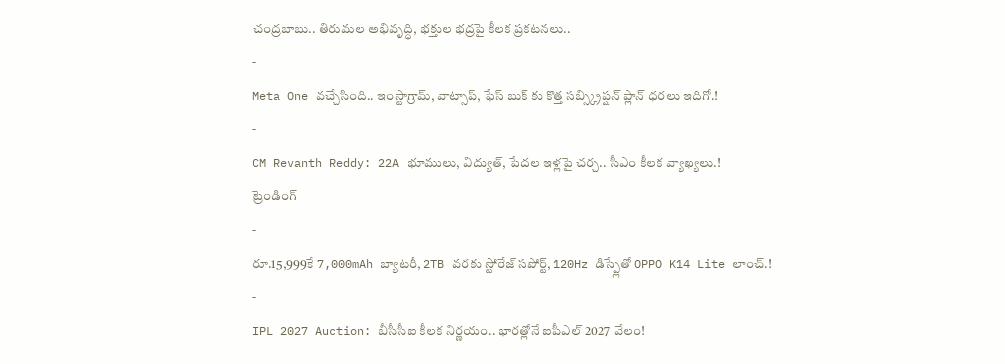చంద్రబాబు.. తిరుమల అభివృద్ధి, భక్తుల భద్రపై కీలక ప్రకటనలు..
-
Meta One వచ్చేసింది.. ఇంస్టాగ్రామ్, వాట్సాప్, ఫేస్ బుక్ కు కొత్త సబ్స్క్రిప్షన్ ప్లాన్ ధరలు ఇదిగో.!
-
CM Revanth Reddy: 22A భూములు, విద్యుత్, పేదల ఇళ్లపై చర్చ.. సీఎం కీలక వ్యాఖ్యలు.!
ట్రెండింగ్
-
రూ.15,999కే 7,000mAh బ్యాటరీ, 2TB వరకు స్టోరేజ్ సపోర్ట్, 120Hz డిస్ప్లేతో OPPO K14 Lite లాంచ్.!
-
IPL 2027 Auction: బీసీసీఐ కీలక నిర్ణయం.. భారత్లోనే ఐపీఎల్ 2027 వేలం!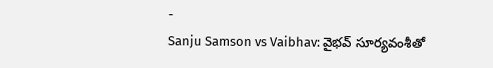-
Sanju Samson vs Vaibhav: వైభవ్ సూర్యవంశీతో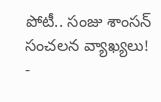పోటీ.. సంజు శాంసన్ సంచలన వ్యాఖ్యలు!
-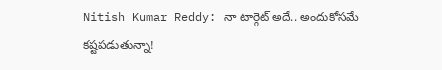Nitish Kumar Reddy: నా టార్గెట్ అదే.. అందుకోసమే కష్టపడుతున్నా!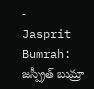-
Jasprit Bumrah: జస్ప్రీత్ బుమ్రా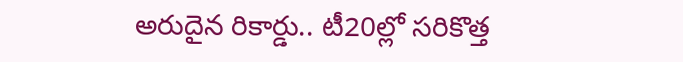అరుదైన రికార్డు.. టీ20ల్లో సరికొత్త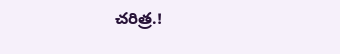చరిత్ర.!